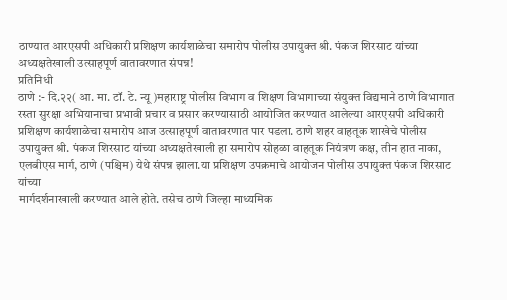ठाण्यात आरएसपी अधिकारी प्रशिक्षण कार्यशाळेचा समारोप पोलीस उपायुक्त श्री. पंकज शिरसाट यांच्या अध्यक्षतेखाली उत्साहपूर्ण वातावरणात संपन्न!
प्रतिनिधी
ठाणे :- दि.२२( आ. मा. टॉ. टे. न्यू )महाराष्ट्र पोलीस विभाग व शिक्षण विभागाच्या संयुक्त विद्यमाने ठाणे विभागात रस्ता सुरक्षा अभियानाचा प्रभावी प्रचार व प्रसार करण्यासाठी आयोजित करण्यात आलेल्या आरएसपी अधिकारी प्रशिक्षण कार्यशाळेचा समारोप आज उत्साहपूर्ण वातावरणात पार पडला. ठाणे शहर वाहतूक शाखेचे पोलीस उपायुक्त श्री. पंकज शिरसाट यांच्या अध्यक्षतेखाली हा समारोप सोहळा वाहतूक नियंत्रण कक्ष, तीन हात नाका, एलबीएस मार्ग, ठाणे (पश्चिम) येथे संपन्न झाला.या प्रशिक्षण उपक्रमाचे आयोजन पोलीस उपायुक्त पंकज शिरसाट यांच्या
मार्गदर्शनाखाली करण्यात आले होते. तसेच ठाणे जिल्हा माध्यमिक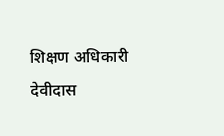शिक्षण अधिकारी देवीदास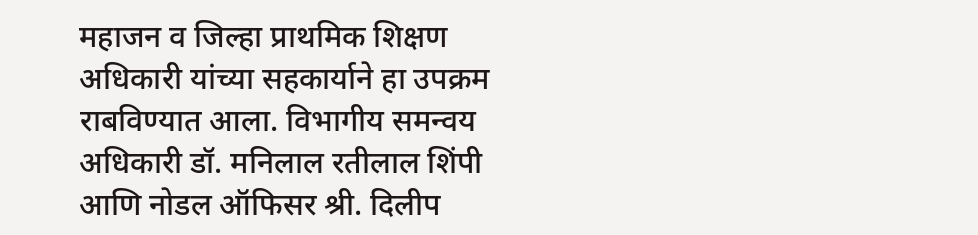महाजन व जिल्हा प्राथमिक शिक्षण अधिकारी यांच्या सहकार्याने हा उपक्रम राबविण्यात आला. विभागीय समन्वय अधिकारी डॉ. मनिलाल रतीलाल शिंपी आणि नोडल ऑफिसर श्री. दिलीप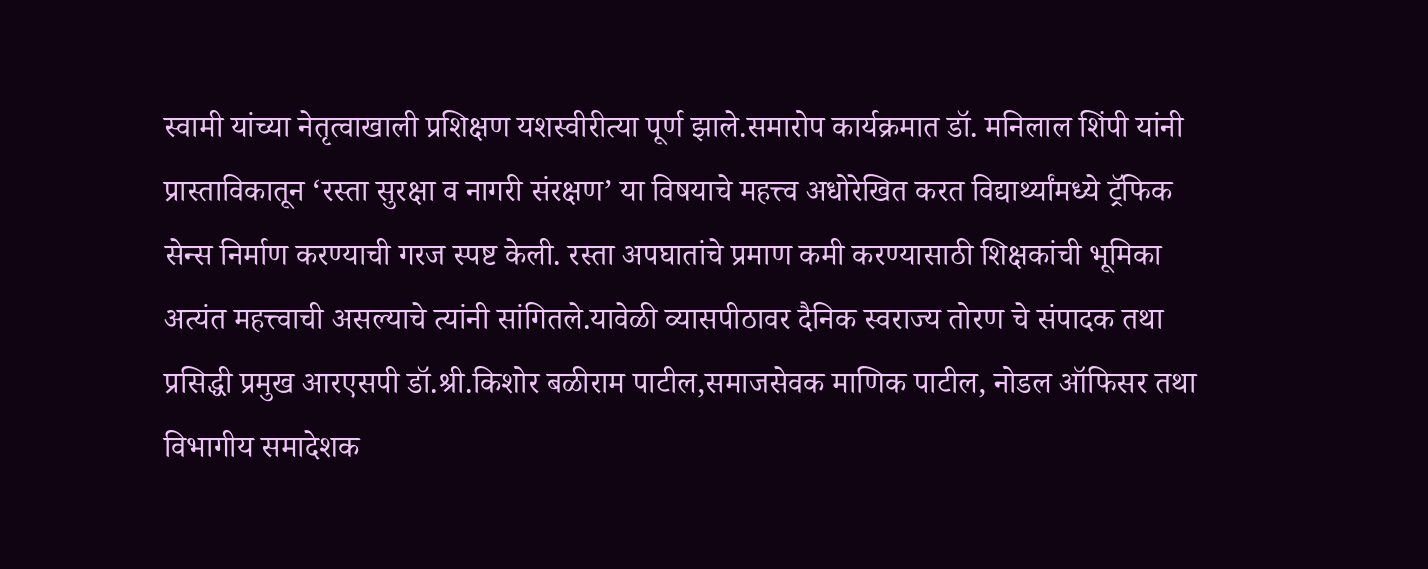स्वामी यांच्या नेतृत्वाखाली प्रशिक्षण यशस्वीरीत्या पूर्ण झाले.समारोप कार्यक्रमात डॉ. मनिलाल शिंपी यांनी प्रास्ताविकातून ‘रस्ता सुरक्षा व नागरी संरक्षण’ या विषयाचे महत्त्व अधोरेखित करत विद्यार्थ्यांमध्ये ट्रॅफिक सेन्स निर्माण करण्याची गरज स्पष्ट केली. रस्ता अपघातांचे प्रमाण कमी करण्यासाठी शिक्षकांची भूमिका अत्यंत महत्त्वाची असल्याचे त्यांनी सांगितले.यावेळी व्यासपीठावर दैनिक स्वराज्य तोरण चे संपादक तथा प्रसिद्धी प्रमुख आरएसपी डॉ.श्री.किशोर बळीराम पाटील,समाजसेवक माणिक पाटील, नोडल ऑफिसर तथा विभागीय समादेशक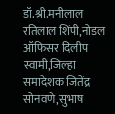डॉ.श्री.मनीलाल रतिलाल शिंपी,नोडल ऑफिसर दिलीप स्वामी,जिल्हा समादेशक जितेंद्र सोनवणे,सुभाष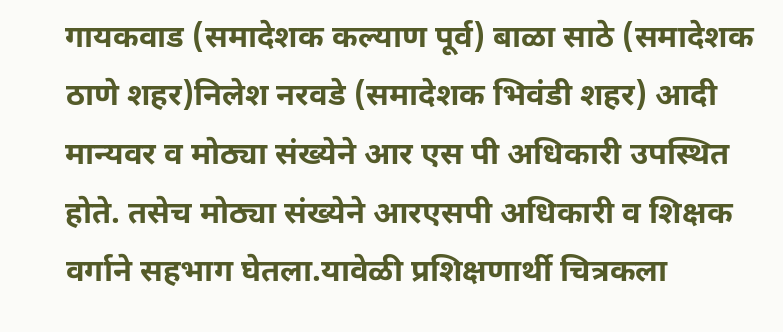गायकवाड (समादेशक कल्याण पूर्व) बाळा साठे (समादेशक ठाणे शहर)निलेश नरवडे (समादेशक भिवंडी शहर) आदी मान्यवर व मोठ्या संख्येने आर एस पी अधिकारी उपस्थित होते. तसेच मोठ्या संख्येने आरएसपी अधिकारी व शिक्षक वर्गाने सहभाग घेतला.यावेळी प्रशिक्षणार्थी चित्रकला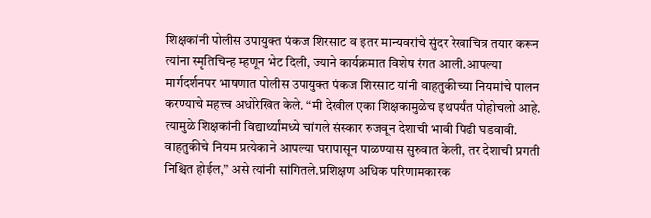शिक्षकांनी पोलीस उपायुक्त पंकज शिरसाट व इतर मान्यवरांचे सुंदर रेखाचित्र तयार करून त्यांना स्मृतिचिन्ह म्हणून भेट दिली, ज्याने कार्यक्रमात विशेष रंगत आली.आपल्या मार्गदर्शनपर भाषणात पोलीस उपायुक्त पंकज शिरसाट यांनी वाहतुकीच्या नियमांचे पालन करण्याचे महत्त्व अधोरेखित केले. “मी देखील एका शिक्षकामुळेच इथपर्यंत पोहोचलो आहे. त्यामुळे शिक्षकांनी विद्यार्थ्यांमध्ये चांगले संस्कार रुजवून देशाची भावी पिढी घडवावी. वाहतुकीचे नियम प्रत्येकाने आपल्या घरापासून पाळण्यास सुरुवात केली, तर देशाची प्रगती निश्चित होईल,” असे त्यांनी सांगितले.प्रशिक्षण अधिक परिणामकारक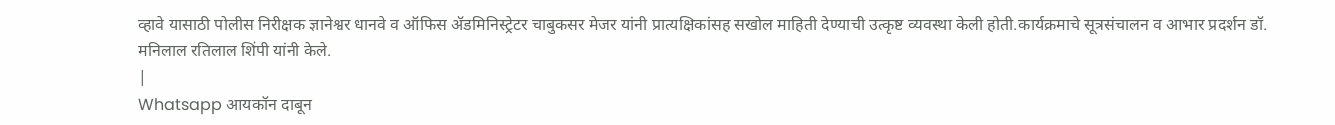व्हावे यासाठी पोलीस निरीक्षक ज्ञानेश्वर धानवे व ऑफिस ॲडमिनिस्ट्रेटर चाबुकसर मेजर यांनी प्रात्यक्षिकांसह सखोल माहिती देण्याची उत्कृष्ट व्यवस्था केली होती.कार्यक्रमाचे सूत्रसंचालन व आभार प्रदर्शन डॉ. मनिलाल रतिलाल शिंपी यांनी केले.
|
Whatsapp आयकॉन दाबून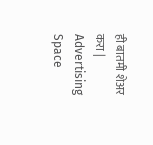ही बातमी शेअर करा |
Advertising Space